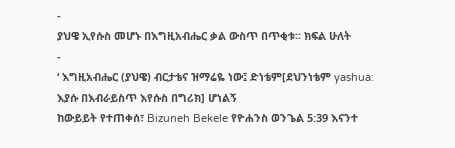-
ያህዌ ኢየሱስ መሆኑ በእግዚአብሔር ቃል ውስጥ በጥቂቱ። ክፍል ሁለት
-
‘ እግዚአብሔር (ያህዌ) ብርታቴና ዝማሬዬ ነው፤ ድነቴም[ደህንነቴም yashua: እያሱ በእብራይስጥ እየሱስ በግሪክ] ሆነልኝ
ከውይይት የተጠቀሰ፣ Bizuneh Bekele የዮሐንስ ወንጌል 5:39 እናንተ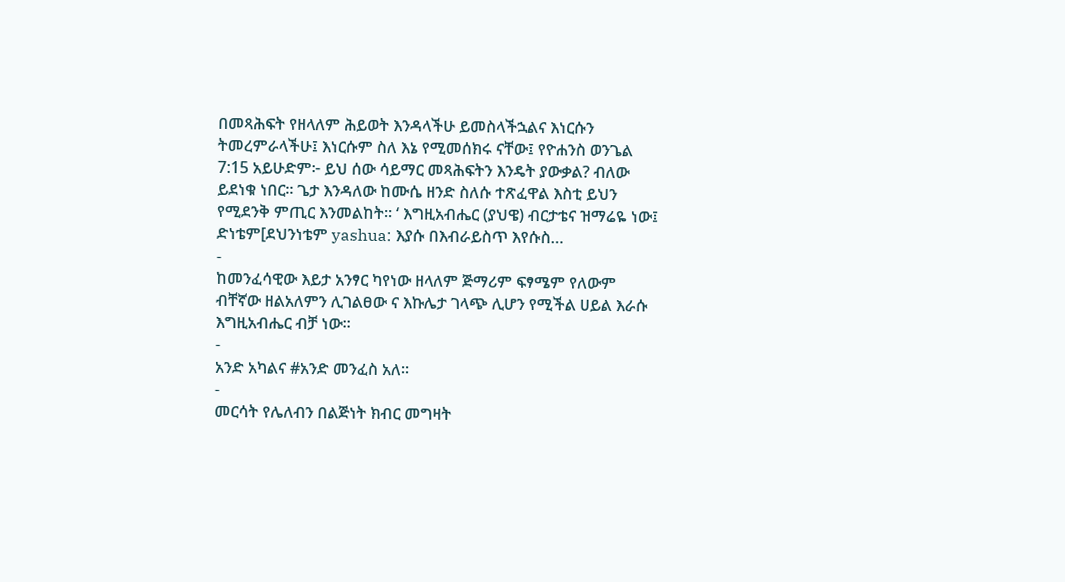በመጻሕፍት የዘላለም ሕይወት እንዳላችሁ ይመስላችኋልና እነርሱን ትመረምራላችሁ፤ እነርሱም ስለ እኔ የሚመሰክሩ ናቸው፤ የዮሐንስ ወንጌል 7:15 አይሁድም፦ ይህ ሰው ሳይማር መጻሕፍትን እንዴት ያውቃል? ብለው ይደነቁ ነበር። ጌታ እንዳለው ከሙሴ ዘንድ ስለሱ ተጽፈዋል እስቲ ይህን የሚደንቅ ምጢር እንመልከት። ‘ እግዚአብሔር (ያህዌ) ብርታቴና ዝማሬዬ ነው፤ ድነቴም[ደህንነቴም yashua: እያሱ በእብራይስጥ እየሱስ…
-
ከመንፈሳዊው እይታ አንፃር ካየነው ዘላለም ጅማሪም ፍፃሜም የለውም ብቸኛው ዘልአለምን ሊገልፀው ና እኩሌታ ገላጭ ሊሆን የሚችል ሀይል እራሱ እግዚአብሔር ብቻ ነው።
-
አንድ አካልና #አንድ መንፈስ አለ።
-
መርሳት የሌለብን በልጅነት ክብር መግዛት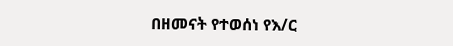በዘመናት የተወሰነ የእ/ር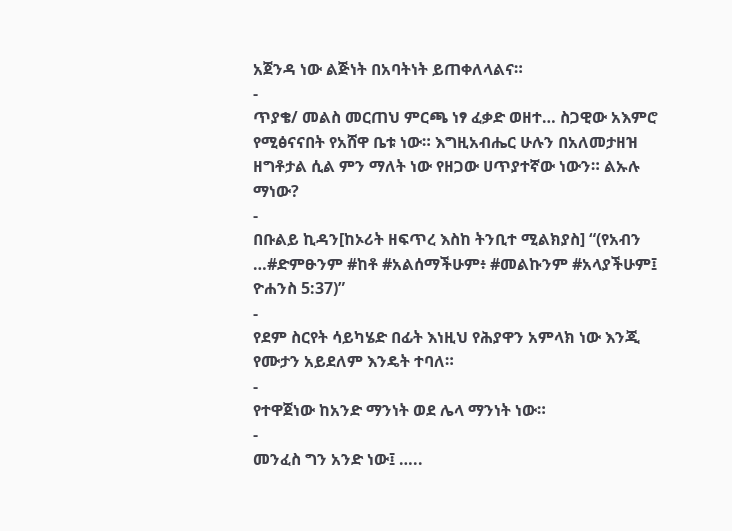አጀንዳ ነው ልጅነት በአባትነት ይጠቀለላልና።
-
ጥያቄ/ መልስ መርጠህ ምርጫ ነፃ ፈቃድ ወዘተ… ስጋዊው አእምሮ የሚፅናናበት የአሸዋ ቤቱ ነው። እግዚአብሔር ሁሉን በአለመታዘዝ ዘግቶታል ሲል ምን ማለት ነው የዘጋው ሀጥያተኛው ነውን። ልኡሉ ማነው?
-
በቡልይ ኪዳን[ከኦሪት ዘፍጥረ እስከ ትንቢተ ሚልክያስ] “(የአብን …#ድምፁንም #ከቶ #አልሰማችሁም፥ #መልኩንም #አላያችሁም፤ ዮሐንስ 5:37)”
-
የደም ስርየት ሳይካሄድ በፊት እነዚህ የሕያዋን አምላክ ነው እንጂ የሙታን አይደለም እንዴት ተባለ።
-
የተዋጀነው ከአንድ ማንነት ወደ ሌላ ማንነት ነው።
-
መንፈስ ግን አንድ ነው፤ …..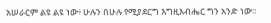አሠራርም ልዩ ልዩ ነው፥ ሁሉን በሁሉ የሚያደርግ እግዚአብሔር ግን አንድ ነው።